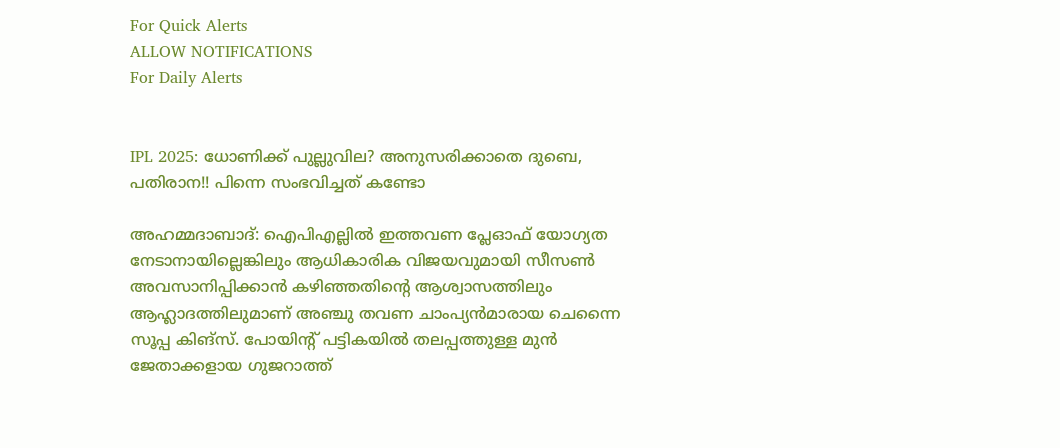For Quick Alerts
ALLOW NOTIFICATIONS
For Daily Alerts


IPL 2025: ധോണിക്ക് പുല്ലുവില? അനുസരിക്കാതെ ദുബെ, പതിരാന!! പിന്നെ സംഭവിച്ചത് കണ്ടോ

അഹമ്മദാബാദ്: ഐപിഎല്ലില്‍ ഇത്തവണ പ്ലേഓഫ് യോഗ്യത നേടാനായില്ലെങ്കിലും ആധികാരിക വിജയവുമായി സീസണ്‍ അവസാനിപ്പിക്കാന്‍ കഴിഞ്ഞതിന്റെ ആശ്വാസത്തിലും ആഹ്ലാദത്തിലുമാണ് അഞ്ചു തവണ ചാംപ്യന്‍മാരായ ചെന്നൈ സൂപ്പ കിങ്‌സ്. പോയിന്റ് പട്ടികയില്‍ തലപ്പത്തുള്ള മുന്‍ ജേതാക്കളായ ഗുജറാത്ത്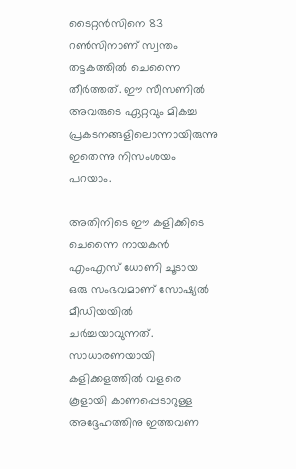ടൈറ്റന്‍സിനെ 83 റണ്‍സിനാണ് സ്വന്തം തട്ടകത്തില്‍ ചെന്നൈ തീര്‍ത്തത്. ഈ സീസണില്‍ അവരുടെ ഏറ്റവും മികച്ച പ്രകടനങ്ങളിലൊന്നായിരുന്നു ഇതെന്നു നിസംശയം പറയാം.

അതിനിടെ ഈ കളിക്കിടെ ചെന്നൈ നായകന്‍ എംഎസ് ധോണി ചൂടായ ഒരു സംഭവമാണ് സോഷ്യല്‍ മീഡിയയില്‍ ചര്‍ച്ചയാവുന്നത്. സാധാരണയായി കളിക്കളത്തില്‍ വളരെ കൂളായി കാണപ്പെടാറുള്ള അദ്ദേഹത്തിനു ഇത്തവണ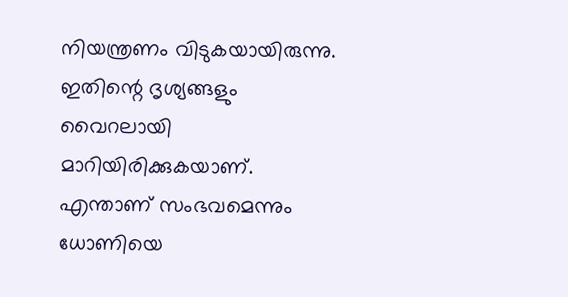നിയന്ത്രണം വിടുകയായിരുന്നു. ഇതിന്റെ ദൃശ്യങ്ങളും വൈറലായി മാറിയിരിക്കുകയാണ്. എന്താണ് സംഭവമെന്നും ധോണിയെ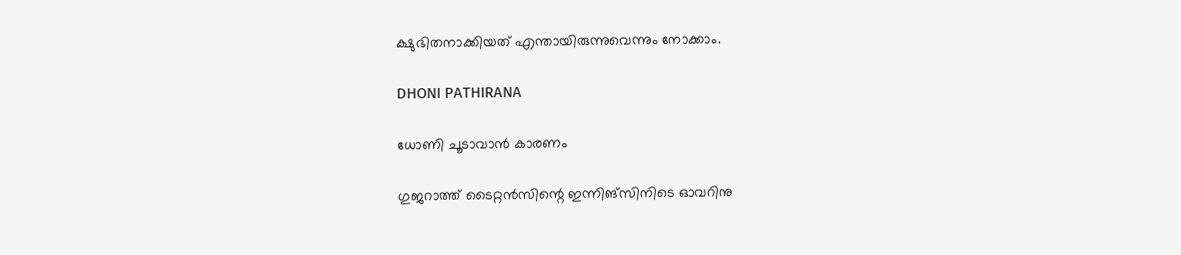ക്ഷുഭിതനാക്കിയത് എന്തായിരുന്നുവെന്നും നോക്കാം.

DHONI PATHIRANA

ധോണി ചൂടാവാന്‍ കാരണം

ഗുജറാത്ത് ടൈറ്റന്‍സിന്റെ ഇന്നിങ്‌സിനിടെ ഓവറിനു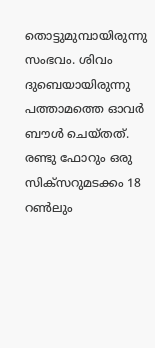തൊട്ടുമുമ്പായിരുന്നു സംഭവം. ശിവം ദുബെയായിരുന്നു പത്താമത്തെ ഓവര്‍ ബൗള്‍ ചെയ്തത്. രണ്ടു ഫോറും ഒരു സിക്‌സറുമടക്കം 18 റണ്‍ലും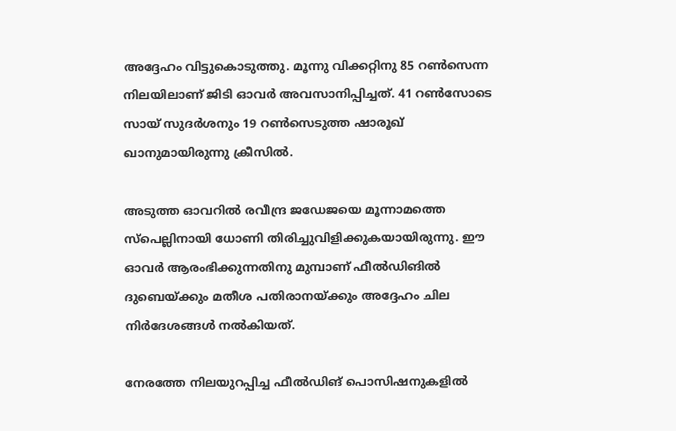അദ്ദേഹം വിട്ടുകൊടുത്തു. മൂന്നു വിക്കറ്റിനു 85 റണ്‍സെന്ന നിലയിലാണ് ജിടി ഓവര്‍ അവസാനിപ്പിച്ചത്. 41 റണ്‍സോടെ സായ് സുദര്‍ശനും 19 റണ്‍സെടുത്ത ഷാരൂഖ് ഖാനുമായിരുന്നു ക്രീസില്‍.

അടുത്ത ഓവറില്‍ രവീന്ദ്ര ജഡേജയെ മൂന്നാമത്തെ സ്‌പെല്ലിനായി ധോണി തിരിച്ചുവിളിക്കുകയായിരുന്നു. ഈ ഓവര്‍ ആരംഭിക്കുന്നതിനു മുമ്പാണ് ഫീല്‍ഡിങില്‍ ദുബെയ്ക്കും മതീശ പതിരാനയ്ക്കും അദ്ദേഹം ചില നിര്‍ദേശങ്ങള്‍ നല്‍കിയത്.

നേരത്തേ നിലയുറപ്പിച്ച ഫീല്‍ഡിങ് പൊസിഷനുകളില്‍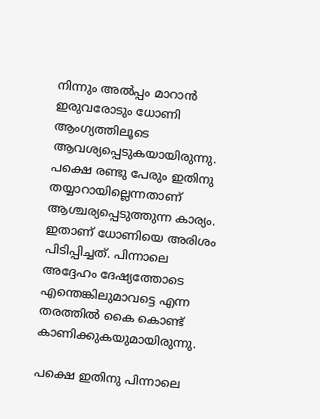നിന്നും അല്‍പ്പം മാറാന്‍ ഇരുവരോടും ധോണി ആംഗ്യത്തിലൂടെ ആവശ്യപ്പെടുകയായിരുന്നു. പക്ഷെ രണ്ടു പേരും ഇതിനു തയ്യാറായില്ലെന്നതാണ് ആശ്ചര്യപ്പെടുത്തുന്ന കാര്യം. ഇതാണ് ധോണിയെ അരിശം പിടിപ്പിച്ചത്. പിന്നാലെ അദ്ദേഹം ദേഷ്യത്തോടെ എന്തെങ്കിലുമാവട്ടെ എന്ന തരത്തില്‍ കൈ കൊണ്ട് കാണിക്കുകയുമായിരുന്നു.

പക്ഷെ ഇതിനു പിന്നാലെ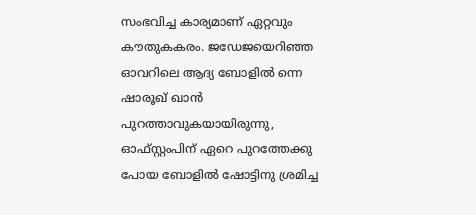സംഭവിച്ച കാര്യമാണ് ഏറ്റവും കൗതുകകരം. ജഡേജയെറിഞ്ഞ ഓവറിലെ ആദ്യ ബോളില്‍ ന്നെ ഷാരൂഖ് ഖാന്‍ പുറത്താവുകയായിരുന്നു, ഓഫ്സ്റ്റംപിന് ഏറെ പുറത്തേക്കു പോയ ബോളില്‍ ഷോട്ടിനു ശ്രമിച്ച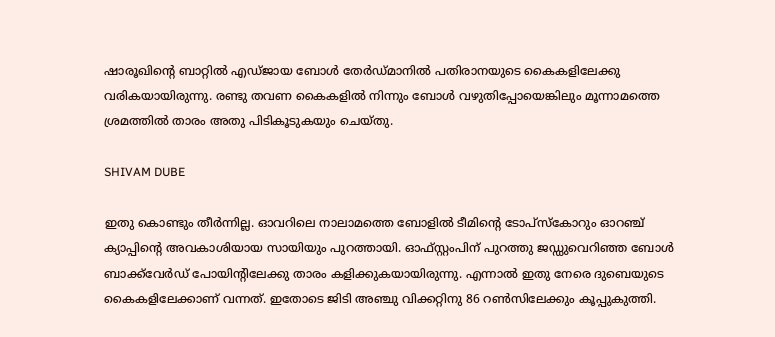ഷാരൂഖിന്റെ ബാറ്റില്‍ എഡ്ജായ ബോള്‍ തേര്‍ഡ്മാനില്‍ പതിരാനയുടെ കൈകളിലേക്കു വരികയായിരുന്നു. രണ്ടു തവണ കൈകളില്‍ നിന്നും ബോള്‍ വഴുതിപ്പോയെങ്കിലും മൂന്നാമത്തെ ശ്രമത്തില്‍ താരം അതു പിടികൂടുകയും ചെയ്തു.

SHIVAM DUBE

ഇതു കൊണ്ടും തീര്‍ന്നില്ല. ഓവറിലെ നാലാമത്തെ ബോളില്‍ ടീമിന്റെ ടോപ്‌സ്‌കോറും ഓറഞ്ച് ക്യാപ്പിന്റെ അവകാശിയായ സായിയും പുറത്തായി. ഓഫ്‌സ്റ്റംപിന് പുറത്തു ജഡ്ഡുവെറിഞ്ഞ ബോള്‍ ബാക്ക്‌വേര്‍ഡ് പോയിന്റിലേക്കു താരം കളിക്കുകയായിരുന്നു. എന്നാല്‍ ഇതു നേരെ ദുബെയുടെ കൈകളിലേക്കാണ് വന്നത്. ഇതോടെ ജിടി അഞ്ചു വിക്കറ്റിനു 86 റണ്‍സിലേക്കും കൂപ്പുകുത്തി.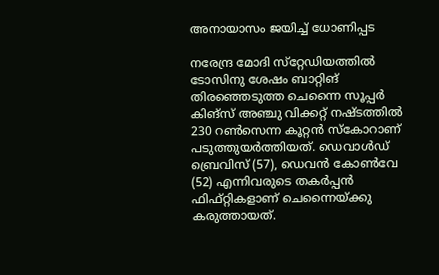അനായാസം ജയിച്ച് ധോണിപ്പട

നരേന്ദ്ര മോദി സ്‌റ്റേഡിയത്തില്‍ ടോസിനു ശേഷം ബാറ്റിങ് തിരഞ്ഞെടുത്ത ചെന്നൈ സൂപ്പര്‍ കിങ്‌സ് അഞ്ചു വിക്കറ്റ് നഷ്ടത്തില്‍ 230 റണ്‍സെന്ന കൂറ്റന്‍ സ്‌കോറാണ് പടുത്തുയര്‍ത്തിയത്. ഡെവാള്‍ഡ് ബ്രെവിസ് (57), ഡെവന്‍ കോണ്‍വേ (52) എന്നിവരുടെ തകര്‍പ്പന്‍ ഫിഫ്റ്റികളാണ് ചെന്നൈയ്ക്കു കരുത്തായത്.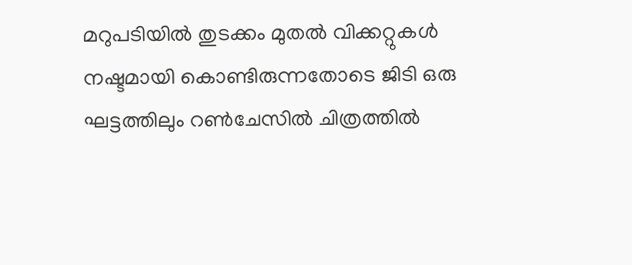മറുപടിയില്‍ തുടക്കം മുതല്‍ വിക്കറ്റുകള്‍ നഷ്ടമായി കൊണ്ടിരുന്നതോടെ ജിടി ഒരു ഘട്ടത്തിലും റണ്‍ചേസില്‍ ചിത്രത്തില്‍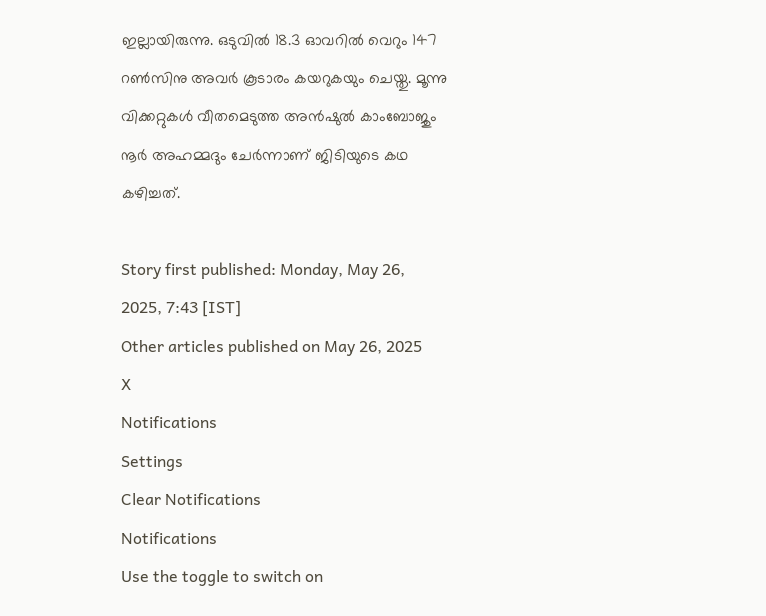ഇല്ലായിരുന്നു. ഒടുവില്‍ 18.3 ഓവറില്‍ വെറും 147 റണ്‍സിനു അവര്‍ കൂടാരം കയറുകയും ചെയ്തു. മൂന്നു വിക്കറ്റുകള്‍ വീതമെടുത്ത അന്‍ഷുല്‍ കാംബോജും നൂര്‍ അഹമ്മദും ചേര്‍ന്നാണ് ജിടിയുടെ കഥ കഴിച്ചത്.

Story first published: Monday, May 26, 2025, 7:43 [IST]
Other articles published on May 26, 2025
X
Notifications
Settings
Clear Notifications
Notifications
Use the toggle to switch on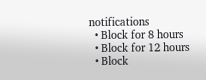notifications
  • Block for 8 hours
  • Block for 12 hours
  • Block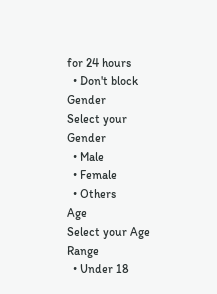for 24 hours
  • Don't block
Gender
Select your Gender
  • Male
  • Female
  • Others
Age
Select your Age Range
  • Under 18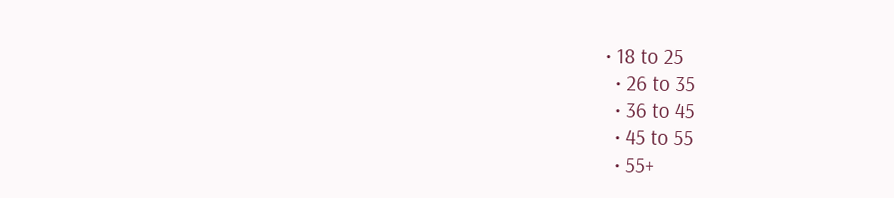• 18 to 25
  • 26 to 35
  • 36 to 45
  • 45 to 55
  • 55+